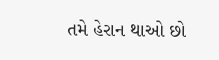તમે હેરાન થાઓ છો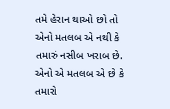તમે હેરાન થાઓ છો તો એનો મતલબ એ નથી કે તમારું નસીબ ખરાબ છે.
એનો એ મતલબ એ છે કે તમારો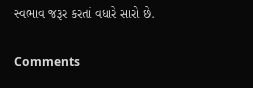સ્વભાવ જરૂર કરતાં વધારે સારો છે.

Comments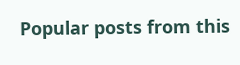Popular posts from this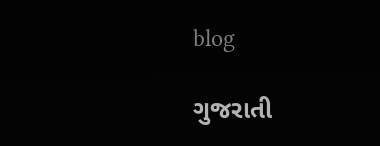blog

ગુજરાતી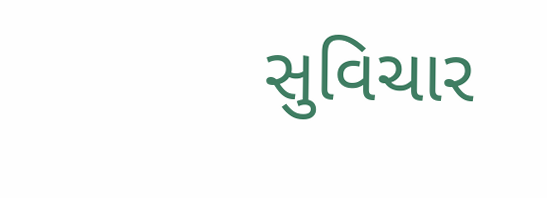સુવિચાર